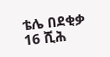ቴሌ በደቂቃ 16 ሺሕ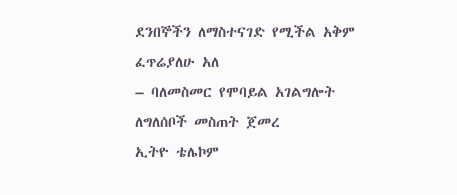ደንበኞችን ለማስተናገድ የሚችል አቅም ፈጥሬያለሁ አለ
– ባለመስመር የሞባይል አገልግሎት ለግለሰቦች መስጠት ጀመረ
ኢትዮ ቴሌኮም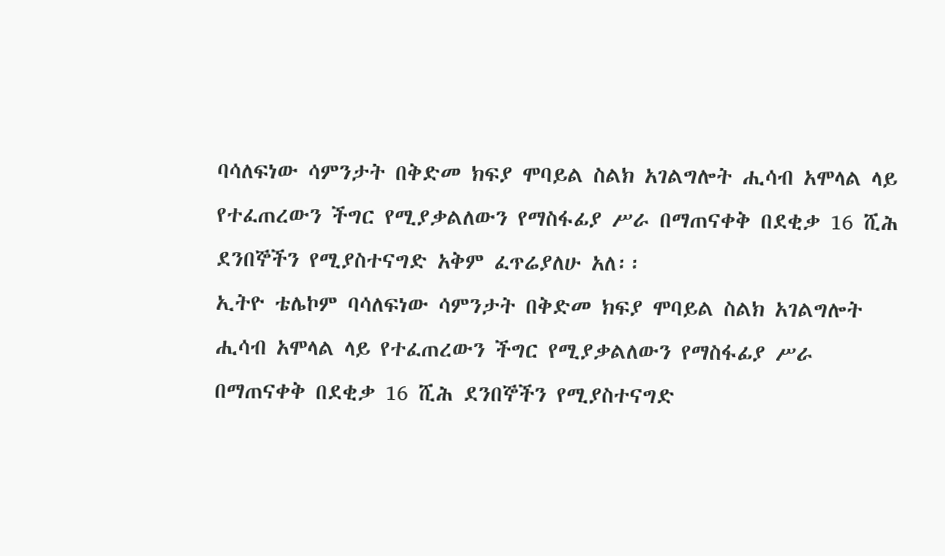ባሳለፍነው ሳምንታት በቅድመ ክፍያ ሞባይል ስልክ አገልግሎት ሒሳብ አሞላል ላይ የተፈጠረውን ችግር የሚያቃልለውን የማስፋፊያ ሥራ በማጠናቀቅ በደቂቃ 16 ሺሕ ደንበኞችን የሚያስተናግድ አቅም ፈጥሬያለሁ አለ፡፡
ኢትዮ ቴሌኮም ባሳለፍነው ሳምንታት በቅድመ ክፍያ ሞባይል ስልክ አገልግሎት ሒሳብ አሞላል ላይ የተፈጠረውን ችግር የሚያቃልለውን የማስፋፊያ ሥራ በማጠናቀቅ በደቂቃ 16 ሺሕ ደንበኞችን የሚያስተናግድ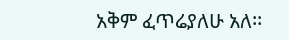አቅም ፈጥሬያለሁ አለ፡፡